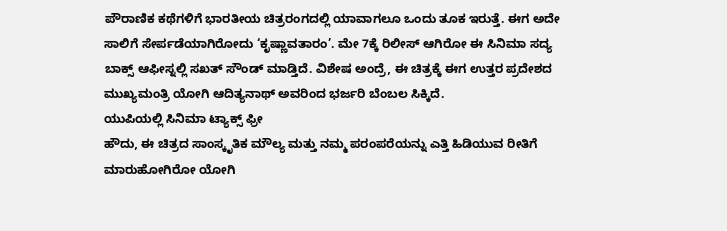ಪೌರಾಣಿಕ ಕಥೆಗಳಿಗೆ ಭಾರತೀಯ ಚಿತ್ರರಂಗದಲ್ಲಿ ಯಾವಾಗಲೂ ಒಂದು ತೂಕ ಇರುತ್ತೆ. ಈಗ ಅದೇ ಸಾಲಿಗೆ ಸೇರ್ಪಡೆಯಾಗಿರೋದು ‘ಕೃಷ್ಣಾವತಾರಂ’. ಮೇ 7ಕ್ಕೆ ರಿಲೀಸ್ ಆಗಿರೋ ಈ ಸಿನಿಮಾ ಸದ್ಯ ಬಾಕ್ಸ್ ಆಫೀಸ್ನಲ್ಲಿ ಸಖತ್ ಸೌಂಡ್ ಮಾಡ್ತಿದೆ. ವಿಶೇಷ ಅಂದ್ರೆ, ಈ ಚಿತ್ರಕ್ಕೆ ಈಗ ಉತ್ತರ ಪ್ರದೇಶದ ಮುಖ್ಯಮಂತ್ರಿ ಯೋಗಿ ಆದಿತ್ಯನಾಥ್ ಅವರಿಂದ ಭರ್ಜರಿ ಬೆಂಬಲ ಸಿಕ್ಕಿದೆ.
ಯುಪಿಯಲ್ಲಿ ಸಿನಿಮಾ ಟ್ಯಾಕ್ಸ್ ಫ್ರೀ
ಹೌದು, ಈ ಚಿತ್ರದ ಸಾಂಸ್ಕೃತಿಕ ಮೌಲ್ಯ ಮತ್ತು ನಮ್ಮ ಪರಂಪರೆಯನ್ನು ಎತ್ತಿ ಹಿಡಿಯುವ ರೀತಿಗೆ ಮಾರುಹೋಗಿರೋ ಯೋಗಿ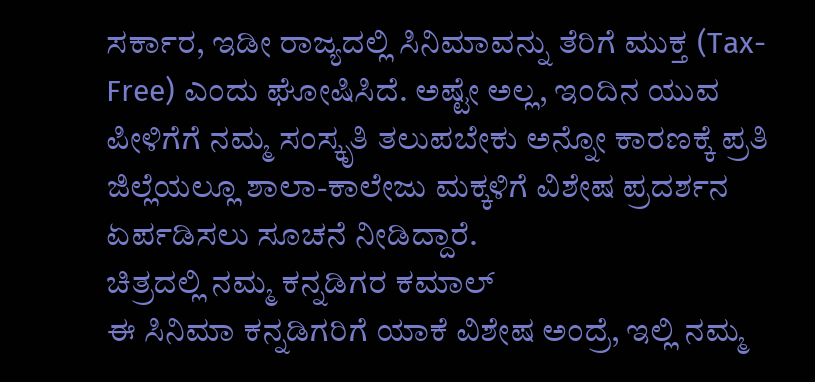ಸರ್ಕಾರ, ಇಡೀ ರಾಜ್ಯದಲ್ಲಿ ಸಿನಿಮಾವನ್ನು ತೆರಿಗೆ ಮುಕ್ತ (Tax-Free) ಎಂದು ಘೋಷಿಸಿದೆ. ಅಷ್ಟೇ ಅಲ್ಲ, ಇಂದಿನ ಯುವ ಪೀಳಿಗೆಗೆ ನಮ್ಮ ಸಂಸ್ಕೃತಿ ತಲುಪಬೇಕು ಅನ್ನೋ ಕಾರಣಕ್ಕೆ ಪ್ರತಿ ಜಿಲ್ಲೆಯಲ್ಲೂ ಶಾಲಾ-ಕಾಲೇಜು ಮಕ್ಕಳಿಗೆ ವಿಶೇಷ ಪ್ರದರ್ಶನ ಏರ್ಪಡಿಸಲು ಸೂಚನೆ ನೀಡಿದ್ದಾರೆ.
ಚಿತ್ರದಲ್ಲಿ ನಮ್ಮ ಕನ್ನಡಿಗರ ಕಮಾಲ್
ಈ ಸಿನಿಮಾ ಕನ್ನಡಿಗರಿಗೆ ಯಾಕೆ ವಿಶೇಷ ಅಂದ್ರೆ, ಇಲ್ಲಿ ನಮ್ಮ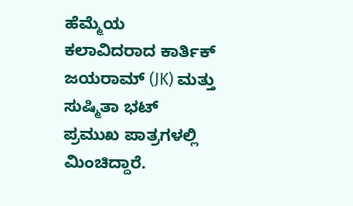ಹೆಮ್ಮೆಯ ಕಲಾವಿದರಾದ ಕಾರ್ತಿಕ್ ಜಯರಾಮ್ (JK) ಮತ್ತು ಸುಷ್ಮಿತಾ ಭಟ್ ಪ್ರಮುಖ ಪಾತ್ರಗಳಲ್ಲಿ ಮಿಂಚಿದ್ದಾರೆ.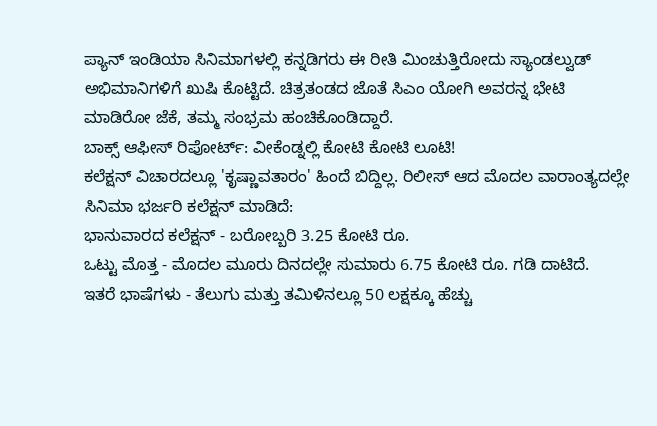ಪ್ಯಾನ್ ಇಂಡಿಯಾ ಸಿನಿಮಾಗಳಲ್ಲಿ ಕನ್ನಡಿಗರು ಈ ರೀತಿ ಮಿಂಚುತ್ತಿರೋದು ಸ್ಯಾಂಡಲ್ವುಡ್ ಅಭಿಮಾನಿಗಳಿಗೆ ಖುಷಿ ಕೊಟ್ಟಿದೆ. ಚಿತ್ರತಂಡದ ಜೊತೆ ಸಿಎಂ ಯೋಗಿ ಅವರನ್ನ ಭೇಟಿ ಮಾಡಿರೋ ಜೆಕೆ, ತಮ್ಮ ಸಂಭ್ರಮ ಹಂಚಿಕೊಂಡಿದ್ದಾರೆ.
ಬಾಕ್ಸ್ ಆಫೀಸ್ ರಿಪೋರ್ಟ್: ವೀಕೆಂಡ್ನಲ್ಲಿ ಕೋಟಿ ಕೋಟಿ ಲೂಟಿ!
ಕಲೆಕ್ಷನ್ ವಿಚಾರದಲ್ಲೂ 'ಕೃಷ್ಣಾವತಾರಂ' ಹಿಂದೆ ಬಿದ್ದಿಲ್ಲ. ರಿಲೀಸ್ ಆದ ಮೊದಲ ವಾರಾಂತ್ಯದಲ್ಲೇ ಸಿನಿಮಾ ಭರ್ಜರಿ ಕಲೆಕ್ಷನ್ ಮಾಡಿದೆ:
ಭಾನುವಾರದ ಕಲೆಕ್ಷನ್ - ಬರೋಬ್ಬರಿ 3.25 ಕೋಟಿ ರೂ.
ಒಟ್ಟು ಮೊತ್ತ - ಮೊದಲ ಮೂರು ದಿನದಲ್ಲೇ ಸುಮಾರು 6.75 ಕೋಟಿ ರೂ. ಗಡಿ ದಾಟಿದೆ.
ಇತರೆ ಭಾಷೆಗಳು - ತೆಲುಗು ಮತ್ತು ತಮಿಳಿನಲ್ಲೂ 50 ಲಕ್ಷಕ್ಕೂ ಹೆಚ್ಚು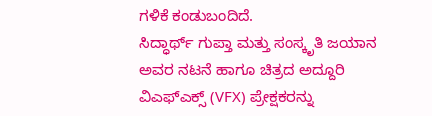ಗಳಿಕೆ ಕಂಡುಬಂದಿದೆ.
ಸಿದ್ಧಾರ್ಥ್ ಗುಪ್ತಾ ಮತ್ತು ಸಂಸ್ಕೃತಿ ಜಯಾನ ಅವರ ನಟನೆ ಹಾಗೂ ಚಿತ್ರದ ಅದ್ದೂರಿ ವಿಎಫ್ಎಕ್ಸ್ (VFX) ಪ್ರೇಕ್ಷಕರನ್ನು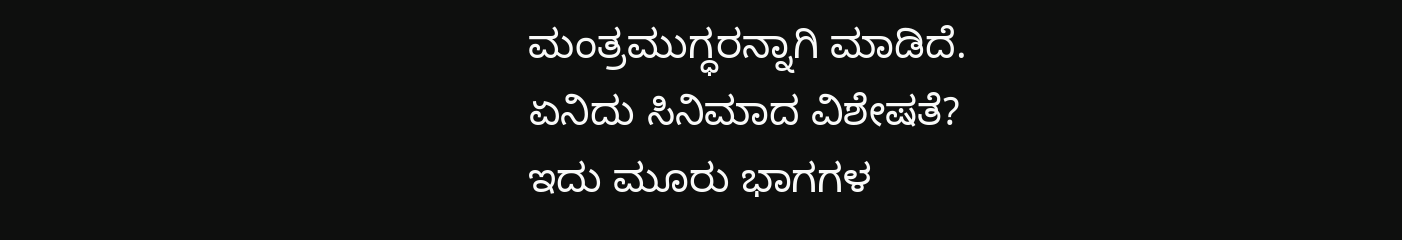ಮಂತ್ರಮುಗ್ಧರನ್ನಾಗಿ ಮಾಡಿದೆ.
ಏನಿದು ಸಿನಿಮಾದ ವಿಶೇಷತೆ?
ಇದು ಮೂರು ಭಾಗಗಳ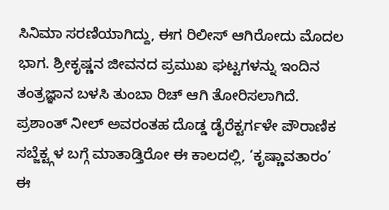ಸಿನಿಮಾ ಸರಣಿಯಾಗಿದ್ದು, ಈಗ ರಿಲೀಸ್ ಆಗಿರೋದು ಮೊದಲ ಭಾಗ. ಶ್ರೀಕೃಷ್ಣನ ಜೀವನದ ಪ್ರಮುಖ ಘಟ್ಟಗಳನ್ನು ಇಂದಿನ ತಂತ್ರಜ್ಞಾನ ಬಳಸಿ ತುಂಬಾ ರಿಚ್ ಆಗಿ ತೋರಿಸಲಾಗಿದೆ. ಪ್ರಶಾಂತ್ ನೀಲ್ ಅವರಂತಹ ದೊಡ್ಡ ಡೈರೆಕ್ಟರ್ಗಳೇ ಪೌರಾಣಿಕ ಸಬ್ಜೆಕ್ಟ್ಗಳ ಬಗ್ಗೆ ಮಾತಾಡ್ತಿರೋ ಈ ಕಾಲದಲ್ಲಿ, ‘ಕೃಷ್ಣಾವತಾರಂ’ ಈ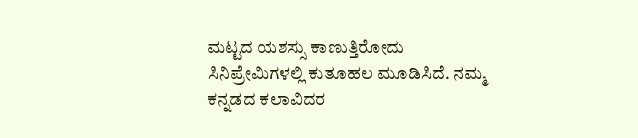ಮಟ್ಟದ ಯಶಸ್ಸು ಕಾಣುತ್ತಿರೋದು ಸಿನಿಪ್ರೇಮಿಗಳಲ್ಲಿ ಕುತೂಹಲ ಮೂಡಿಸಿದೆ. ನಮ್ಮ ಕನ್ನಡದ ಕಲಾವಿದರ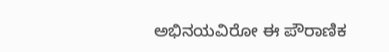ಅಭಿನಯವಿರೋ ಈ ಪೌರಾಣಿಕ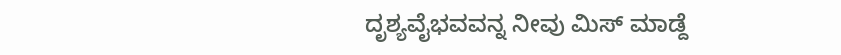ದೃಶ್ಯವೈಭವವನ್ನ ನೀವು ಮಿಸ್ ಮಾಡ್ದೆ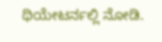ಥಿಯೇಟರ್ನಲ್ಲಿ ನೋಡಿ.